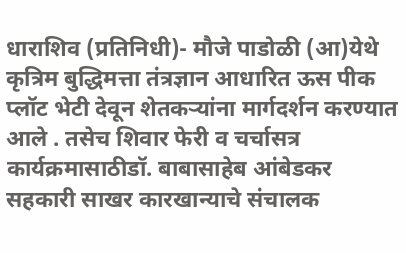धाराशिव (प्रतिनिधी)- मौजे पाडोळी (आ)येथे कृत्रिम बुद्धिमत्ता तंत्रज्ञान आधारित ऊस पीक प्लॉट भेटी देवून शेतकऱ्यांना मार्गदर्शन करण्यात आले . तसेच शिवार फेरी व चर्चासत्र कार्यक्रमासाठीडॉ. बाबासाहेब आंबेडकर सहकारी साखर कारखान्याचे संचालक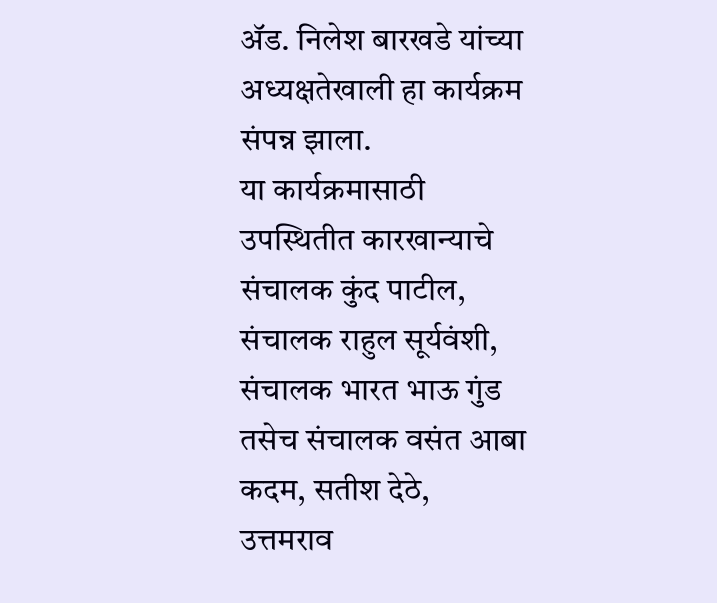ॲड. निलेश बारखडे यांच्या अध्यक्षतेखाली हा कार्यक्रम संपन्न झाला.
या कार्यक्रमासाठी उपस्थितीत कारखान्याचे संचालक कुंद पाटील, संचालक राहुल सूर्यवंशी, संचालक भारत भाऊ गुंड तसेच संचालक वसंत आबा कदम, सतीश देठे, उत्तमराव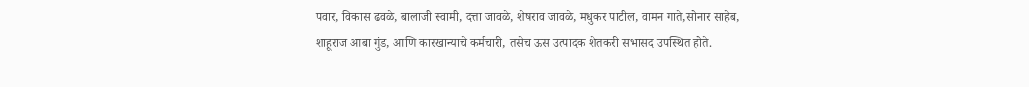पवार, विकास ढवळे, बालाजी स्वामी, दत्ता जावळे, शेषराव जावळे, मधुकर पाटील, वामन गाते,सोनार साहेब, शाहूराज आबा गुंड, आणि कारखान्याचे कर्मचारी, तसेच ऊस उत्पादक शेतकरी सभासद उपस्थित होते.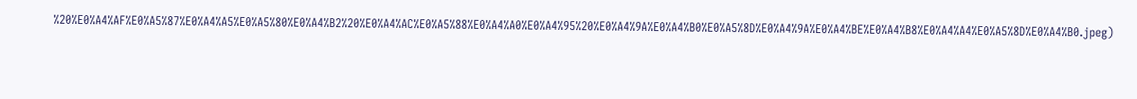%20%E0%A4%AF%E0%A5%87%E0%A4%A5%E0%A5%80%E0%A4%B2%20%E0%A4%AC%E0%A5%88%E0%A4%A0%E0%A4%95%20%E0%A4%9A%E0%A4%B0%E0%A5%8D%E0%A4%9A%E0%A4%BE%E0%A4%B8%E0%A4%A4%E0%A5%8D%E0%A4%B0.jpeg)